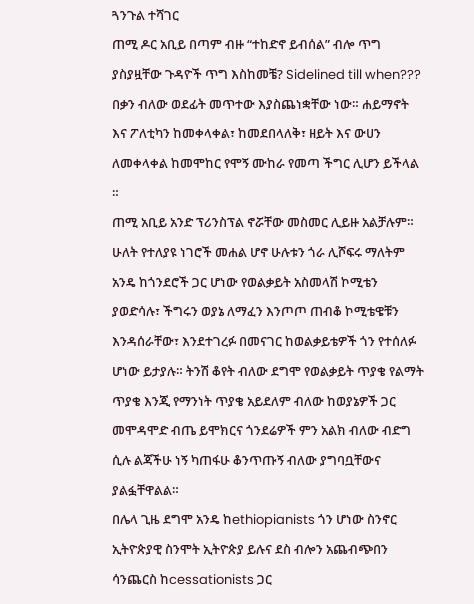ጓንጉል ተሻገር
ጠሚ ዶር አቢይ በጣም ብዙ “ተከድኖ ይብሰል” ብሎ ጥግ ያስያዟቸው ጉዳዮች ጥግ እስከመቼ? Sidelined till when??? በቃን ብለው ወደፊት መጥተው እያስጨነቋቸው ነው። ሐይማኖት እና ፖለቲካን ከመቀላቀል፣ ከመደበላለቅ፣ ዘይት እና ውሀን ለመቀላቀል ከመሞከር የሞኝ ሙከራ የመጣ ችግር ሊሆን ይችላል ።
ጠሚ አቢይ አንድ ፕሪንስፕል ኖሯቸው መስመር ሊይዙ አልቻሉም። ሁለት የተለያዩ ነገሮች መሐል ሆኖ ሁሉቱን ጎራ ሊሾፍሩ ማለትም አንዴ ከጎንደሮች ጋር ሆነው የወልቃይት አስመላሽ ኮሚቴን ያወድሳሉ፣ ችግሩን ወያኔ ለማፈን እንጦጦ ጠብቆ ኮሚቴዌቹን እንዳሰራቸው፣ እንደተገረፉ በመናገር ከወልቃይቴዎች ጎን የተሰለፉ ሆነው ይታያሉ። ትንሽ ቆየት ብለው ደግሞ የወልቃይት ጥያቄ የልማት ጥያቄ እንጂ የማንነት ጥያቄ አይደለም ብለው ከወያኔዎች ጋር መሞዳሞድ ብጤ ይሞክርና ጎንደሬዎች ምን አልክ ብለው ብድግ ሲሉ ልጃችሁ ነኝ ካጠፋሁ ቆንጥጡኝ ብለው ያግባቧቸውና ያልፏቸዋልል።
በሌላ ጊዜ ደግሞ አንዴ ከethiopianists ጎን ሆነው ስንኖር ኢትዮጵያዊ ስንሞት ኢትዮጵያ ይሉና ደስ ብሎን አጨብጭበን ሳንጨርስ ከcessationists ጋር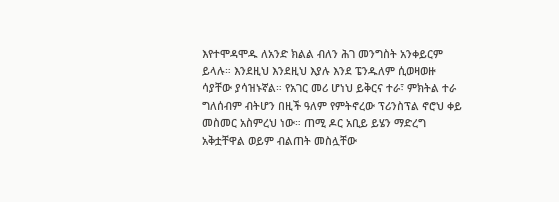እየተሞዳሞዱ ለአንድ ክልል ብለን ሕገ መንግስት አንቀይርም ይላሉ። እንደዚህ እንደዚህ እያሉ እንደ ፔንዱለም ሲወዛወዙ ሳያቸው ያሳዝኑኛል። የአገር መሪ ሆነህ ይቅርና ተራ፣ ምክትል ተራ ግለሰብም ብትሆን በዚች ዓለም የምትኖረው ፕሪንስፕል ኖሮህ ቀይ መስመር አስምረህ ነው። ጠሚ ዶር አቢይ ይሄን ማድረግ አቅቷቸዋል ወይም ብልጠት መስሏቸው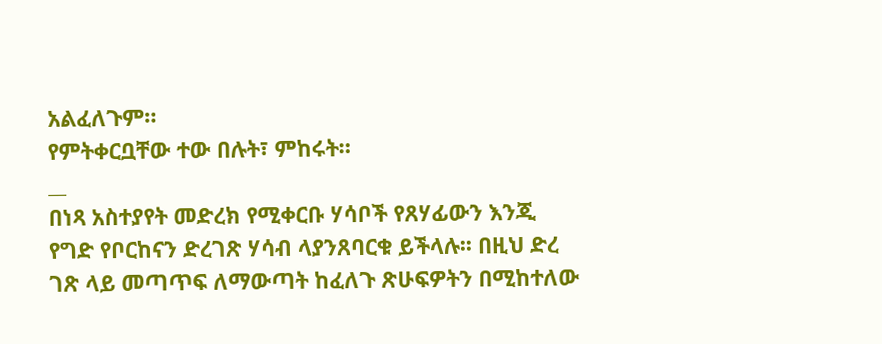አልፈለጉም።
የምትቀርቧቸው ተው በሉት፣ ምከሩት።
__
በነጻ አስተያየት መድረክ የሚቀርቡ ሃሳቦች የጸሃፊውን እንጂ የግድ የቦርከናን ድረገጽ ሃሳብ ላያንጸባርቁ ይችላሉ፡፡ በዚህ ድረ ገጽ ላይ መጣጥፍ ለማውጣት ከፈለጉ ጽሁፍዎትን በሚከተለው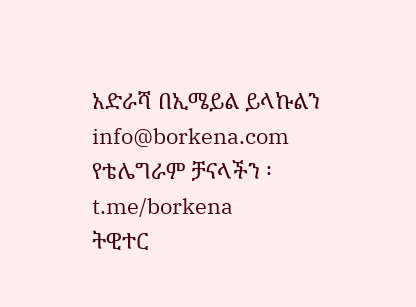አድራሻ በኢሜይል ይላኩልን info@borkena.com
የቴሌግራም ቻናላችን ፡ t.me/borkena
ትዊተር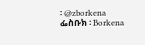፡ @zborkena
ፌስቡክ ፡ Borkena